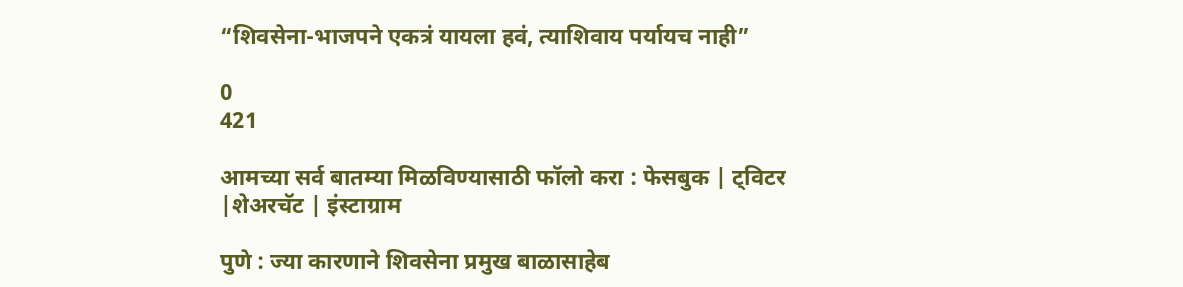“शिवसेना-भाजपने एकत्रं यायला हवं, त्याशिवाय पर्यायच नाही”

0
421

आमच्या सर्व बातम्या मिळविण्यासाठी फॉलो करा : फेसबुक | ट्विटर |शेअरचॅट | इंस्टाग्राम

पुणे : ज्या कारणाने शिवसेना प्रमुख बाळासाहेब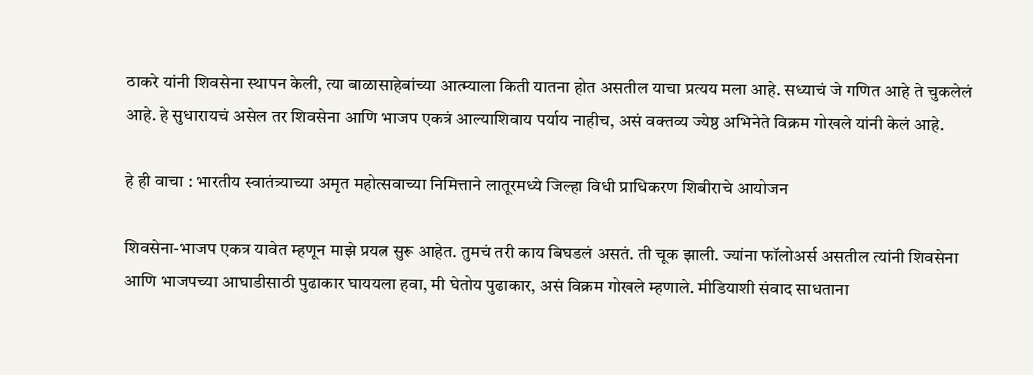ठाकरे यांनी शिवसेना स्थापन केली, त्या बाळासाहेबांच्या आत्म्याला किती यातना होत असतील याचा प्रत्यय मला आहे. सध्याचं जे गणित आहे ते चुकलेलं आहे. हे सुधारायचं असेल तर शिवसेना आणि भाजप एकत्रं आल्याशिवाय पर्याय नाहीच, असं वक्तव्य ज्येष्ठ अभिनेते विक्रम गोखले यांनी केलं आहे.

हे ही वाचा : भारतीय स्वातंत्र्याच्या अमृत महोत्सवाच्या निमित्ताने लातूरमध्ये जिल्हा विधी प्राधिकरण शिबीराचे आयोजन

शिवसेना-भाजप एकत्र यावेत म्हणून माझे प्रयत्न सुरू आहेत. तुमचं तरी काय बिघडलं असतं. ती चूक झाली. ज्यांना फॉलोअर्स असतील त्यांनी शिवसेना आणि भाजपच्या आघाडीसाठी पुढाकार घाययला हवा, मी घेतोय पुढाकार, असं विक्रम गोखले म्हणाले. मीडियाशी संवाद साधताना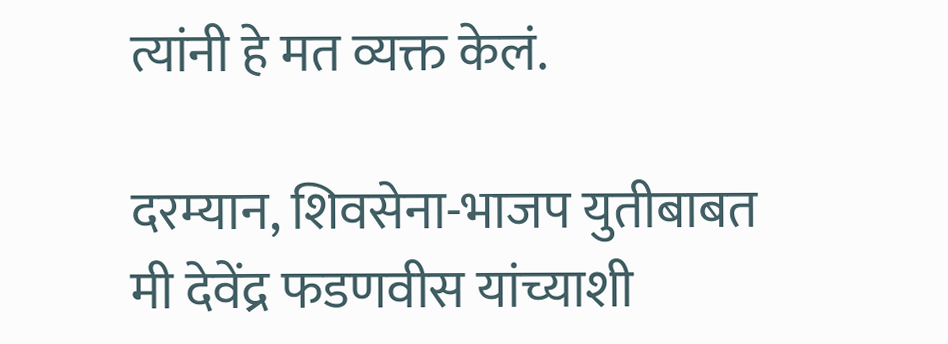त्यांनी हे मत व्यक्त केलं.

दरम्यान, शिवसेना-भाजप युतीबाबत मी देवेंद्र फडणवीस यांच्याशी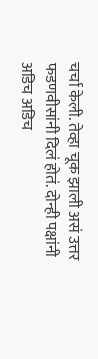चर्चा केली. तेव्हा चूक झाली असं उत्तर फडणवीसांनी दिलं होतं. दोन्ही पक्षांनी अडिच अडिच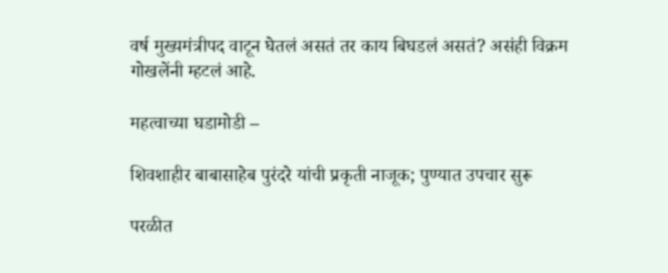वर्ष मुख्यमंत्रीपद वाटून घेतलं असतं तर काय बिघडलं असतं? असंही विक्रम गोखलेंनी म्हटलं आहे.

महत्वाच्या घडामोडी –

शिवशाहीर बाबासाहेब पुरंदरे यांची प्रकृती नाजूक; पुण्यात उपचार सुरू

परळीत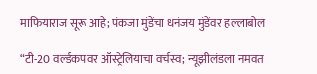माफियाराज सूरू आहे; पंकजा मुंडेंचा धनंजय मुंडेंवर हल्लाबोल

“टी-20 वर्ल्डकपवर ऑस्ट्रेलियाचा वर्चस्व; न्यूझीलंडला नमवत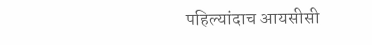पहिल्यांदाच आयसीसी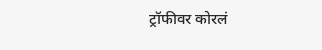ट्रॉफीवर कोरलं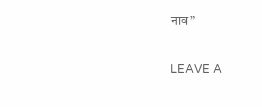नाव”

LEAVE A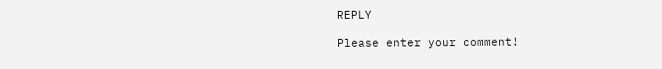REPLY

Please enter your comment!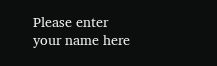Please enter your name here